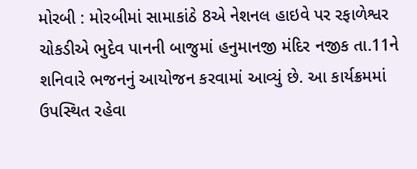મોરબી : મોરબીમાં સામાકાંઠે 8એ નેશનલ હાઇવે પર રફાળેશ્વર ચોકડીએ ભુદેવ પાનની બાજુમાં હનુમાનજી મંદિર નજીક તા.11ને શનિવારે ભજનનું આયોજન કરવામાં આવ્યું છે. આ કાર્યક્રમમાં ઉપસ્થિત રહેવા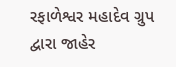રફાળેશ્વર મહાદેવ ગ્રુપ દ્વારા જાહેર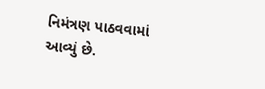નિમંત્રણ પાઠવવામાં આવ્યું છે.